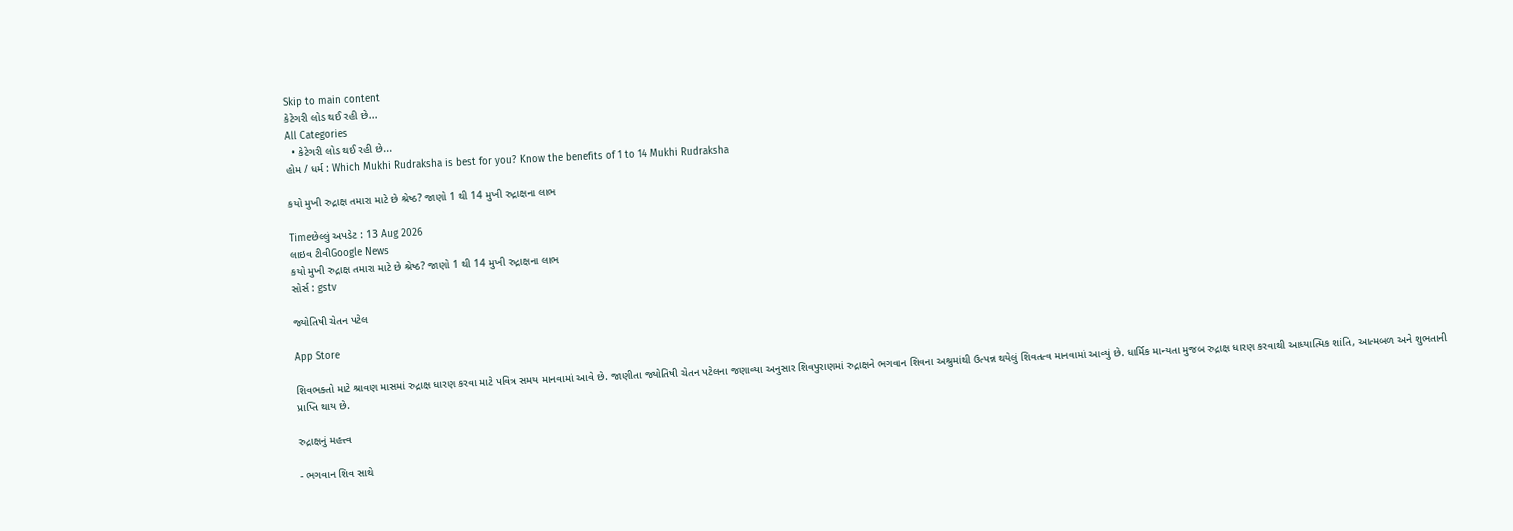Skip to main content
કેટેગરી લોડ થઈ રહી છે...
All Categories
  • કેટેગરી લોડ થઈ રહી છે...
હોમ / ધર્મ : Which Mukhi Rudraksha is best for you? Know the benefits of 1 to 14 Mukhi Rudraksha

કયો મુખી રુદ્રાક્ષ તમારા માટે છે શ્રેષ્ઠ? જાણો 1 થી 14 મુખી રુદ્રાક્ષના લાભ

Timeછેલ્લું અપડેટ : 13 Aug 2026
લાઇવ ટીવીGoogle News
કયો મુખી રુદ્રાક્ષ તમારા માટે છે શ્રેષ્ઠ? જાણો 1 થી 14 મુખી રુદ્રાક્ષના લાભ
સોર્સ : gstv

જ્યોતિષી ચેતન પટેલ

App Store

શિવભક્તો માટે શ્રાવણ માસમાં રુદ્રાક્ષ ધારણ કરવા માટે પવિત્ર સમય માનવામાં આવે છે. જાણીતા જ્યોતિષી ચેતન પટેલના જણાવ્યા અનુસાર શિવપુરાણમાં રુદ્રાક્ષને ભગવાન શિવના અશ્રુમાંથી ઉત્પન્ન થયેલું શિવતત્વ માનવામાં આવ્યું છે. ધાર્મિક માન્યતા મુજબ રુદ્રાક્ષ ધારણ કરવાથી આધ્યાત્મિક શાંતિ, આત્મબળ અને શુભતાની પ્રાપ્તિ થાય છે.

રુદ્રાક્ષનું મહત્ત્વ

- ભગવાન શિવ સાથે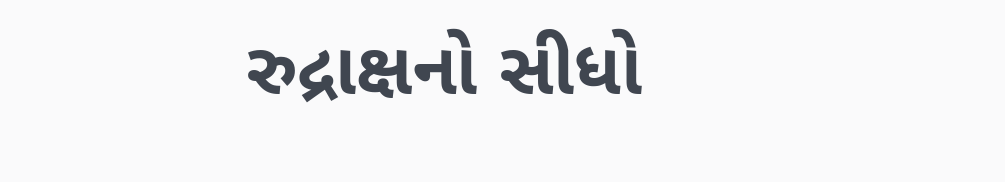રુદ્રાક્ષનો સીધો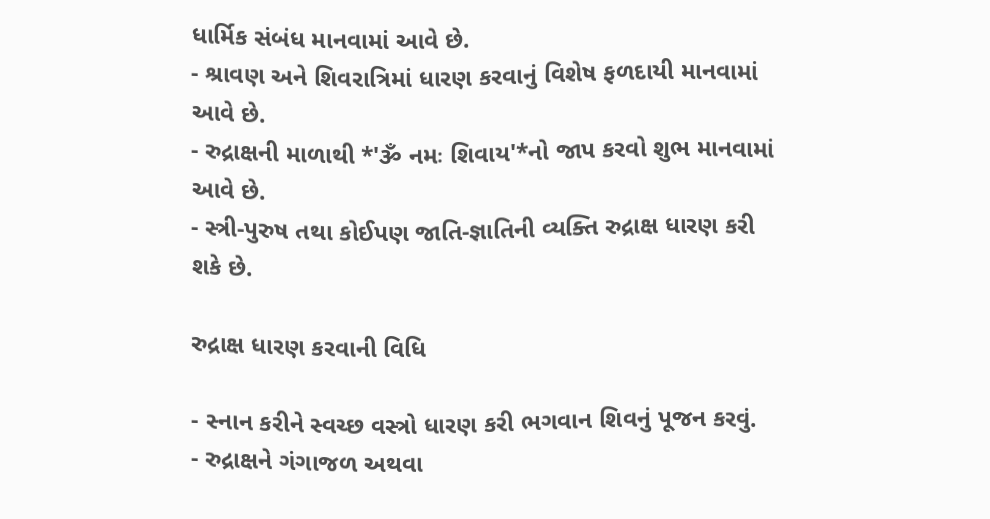ધાર્મિક સંબંધ માનવામાં આવે છે.
- શ્રાવણ અને શિવરાત્રિમાં ધારણ કરવાનું વિશેષ ફળદાયી માનવામાં આવે છે.
- રુદ્રાક્ષની માળાથી *'ૐ નમઃ શિવાય'*નો જાપ કરવો શુભ માનવામાં આવે છે.
- સ્ત્રી-પુરુષ તથા કોઈપણ જાતિ-જ્ઞાતિની વ્યક્તિ રુદ્રાક્ષ ધારણ કરી શકે છે.

રુદ્રાક્ષ ધારણ કરવાની વિધિ

- સ્નાન કરીને સ્વચ્છ વસ્ત્રો ધારણ કરી ભગવાન શિવનું પૂજન કરવું.
- રુદ્રાક્ષને ગંગાજળ અથવા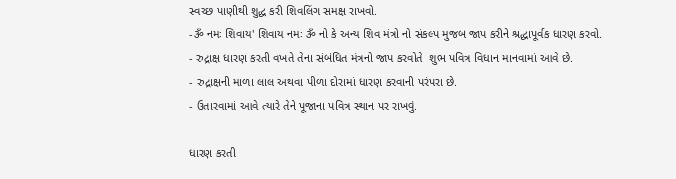સ્વચ્છ પાણીથી શુદ્ધ કરી શિવલિંગ સમક્ષ રાખવો.
-ૐ નમઃ શિવાય' શિવાય નમઃ ૐ નો કે અન્ય શિવ મંત્રો નો સંકલ્પ મુજબ જાપ કરીને શ્રદ્ધાપૂર્વક ધારણ કરવો.
- રુદ્રાક્ષ ધારણ કરતી વખતે તેના સંબંધિત મંત્રનો જાપ કરવોતે  શુભ પવિત્ર વિધાન માનવામાં આવે છે.
- રુદ્રાક્ષની માળા લાલ અથવા પીળા દોરામાં ધારણ કરવાની પરંપરા છે.
- ઉતારવામાં આવે ત્યારે તેને પૂજાના પવિત્ર સ્થાન પર રાખવું.

ધારણ કરતી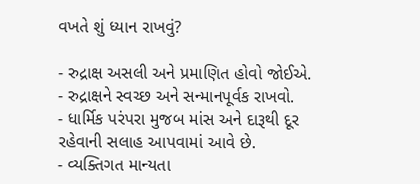વખતે શું ધ્યાન રાખવું?

- રુદ્રાક્ષ અસલી અને પ્રમાણિત હોવો જોઈએ.
- રુદ્રાક્ષને સ્વચ્છ અને સન્માનપૂર્વક રાખવો.
- ધાર્મિક પરંપરા મુજબ માંસ અને દારૂથી દૂર રહેવાની સલાહ આપવામાં આવે છે.
- વ્યક્તિગત માન્યતા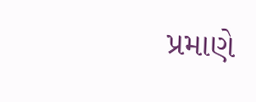પ્રમાણે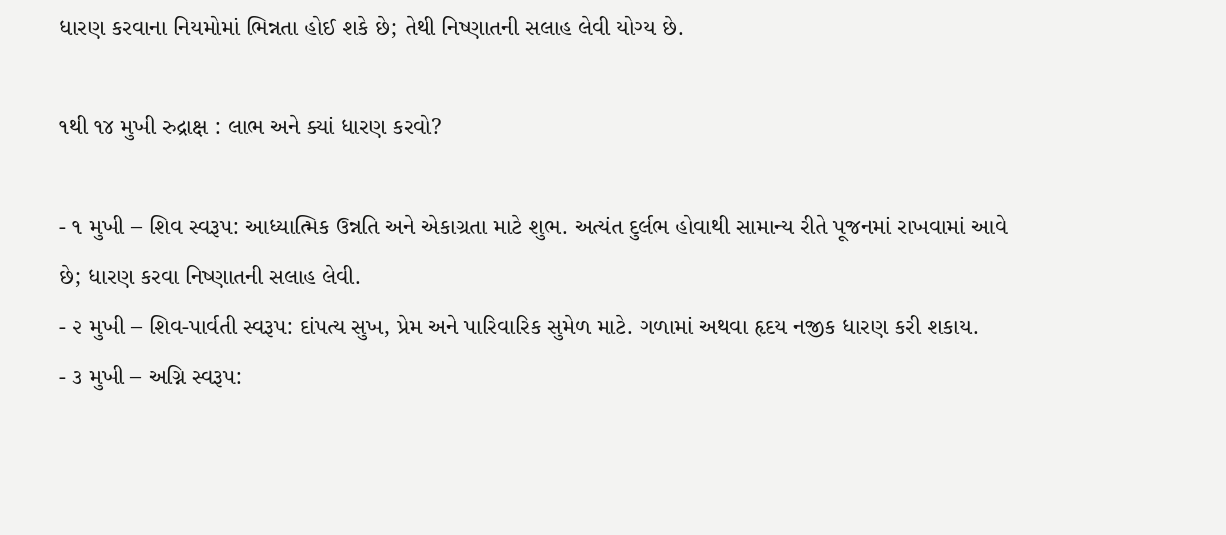ધારણ કરવાના નિયમોમાં ભિન્નતા હોઈ શકે છે; તેથી નિષ્ણાતની સલાહ લેવી યોગ્ય છે.

૧થી ૧૪ મુખી રુદ્રાક્ષ : લાભ અને ક્યાં ધારણ કરવો?

- ૧ મુખી – શિવ સ્વરૂપ: આધ્યાત્મિક ઉન્નતિ અને એકાગ્રતા માટે શુભ. અત્યંત દુર્લભ હોવાથી સામાન્ય રીતે પૂજનમાં રાખવામાં આવે છે; ધારણ કરવા નિષ્ણાતની સલાહ લેવી.
- ૨ મુખી – શિવ-પાર્વતી સ્વરૂપ: દાંપત્ય સુખ, પ્રેમ અને પારિવારિક સુમેળ માટે. ગળામાં અથવા હૃદય નજીક ધારણ કરી શકાય.
- ૩ મુખી – અગ્નિ સ્વરૂપ: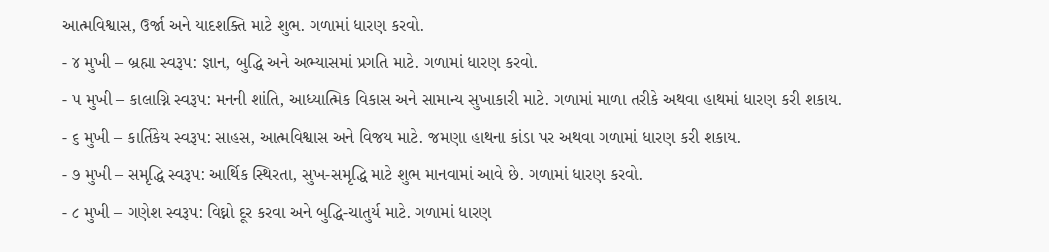આત્મવિશ્વાસ, ઉર્જા અને યાદશક્તિ માટે શુભ. ગળામાં ધારણ કરવો.
- ૪ મુખી – બ્રહ્મા સ્વરૂપ: જ્ઞાન, બુદ્ધિ અને અભ્યાસમાં પ્રગતિ માટે. ગળામાં ધારણ કરવો.
- ૫ મુખી – કાલાગ્નિ સ્વરૂપ: મનની શાંતિ, આધ્યાત્મિક વિકાસ અને સામાન્ય સુખાકારી માટે. ગળામાં માળા તરીકે અથવા હાથમાં ધારણ કરી શકાય.
- ૬ મુખી – કાર્તિકેય સ્વરૂપ: સાહસ, આત્મવિશ્વાસ અને વિજય માટે. જમણા હાથના કાંડા પર અથવા ગળામાં ધારણ કરી શકાય.
- ૭ મુખી – સમૃદ્ધિ સ્વરૂપ: આર્થિક સ્થિરતા, સુખ-સમૃદ્ધિ માટે શુભ માનવામાં આવે છે. ગળામાં ધારણ કરવો.
- ૮ મુખી – ગણેશ સ્વરૂપ: વિઘ્નો દૂર કરવા અને બુદ્ધિ-ચાતુર્ય માટે. ગળામાં ધારણ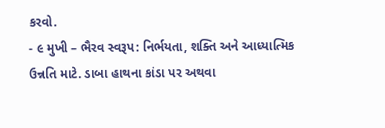કરવો.
- ૯ મુખી – ભૈરવ સ્વરૂપ: નિર્ભયતા, શક્તિ અને આધ્યાત્મિક ઉન્નતિ માટે. ડાબા હાથના કાંડા પર અથવા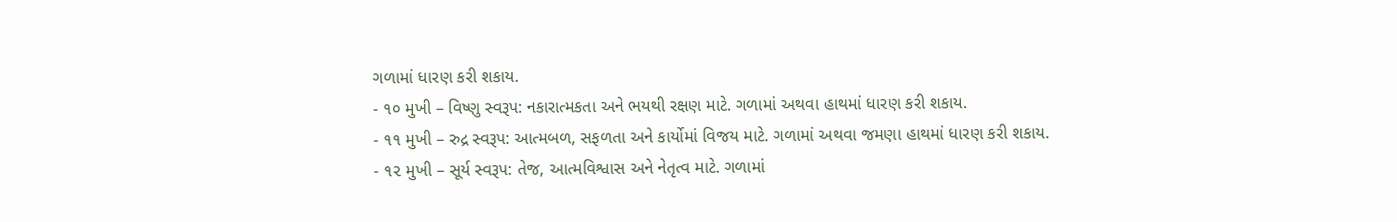ગળામાં ધારણ કરી શકાય.
- ૧૦ મુખી – વિષ્ણુ સ્વરૂપ: નકારાત્મકતા અને ભયથી રક્ષણ માટે. ગળામાં અથવા હાથમાં ધારણ કરી શકાય.
- ૧૧ મુખી – રુદ્ર સ્વરૂપ: આત્મબળ, સફળતા અને કાર્યોમાં વિજય માટે. ગળામાં અથવા જમણા હાથમાં ધારણ કરી શકાય.
- ૧૨ મુખી – સૂર્ય સ્વરૂપ: તેજ, આત્મવિશ્વાસ અને નેતૃત્વ માટે. ગળામાં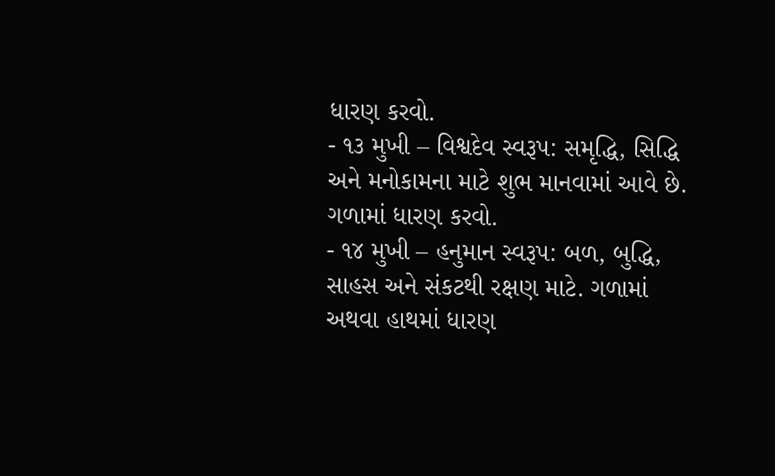ધારણ કરવો.
- ૧૩ મુખી – વિશ્વદેવ સ્વરૂપ: સમૃદ્ધિ, સિદ્ધિ અને મનોકામના માટે શુભ માનવામાં આવે છે. ગળામાં ધારણ કરવો.
- ૧૪ મુખી – હનુમાન સ્વરૂપ: બળ, બુદ્ધિ, સાહસ અને સંકટથી રક્ષણ માટે. ગળામાં અથવા હાથમાં ધારણ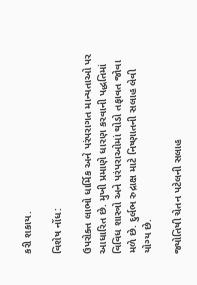કરી શકાય.

વિશેષ નોંધ:

ઉપરોક્ત લાભો ધાર્મિક અને પરંપરાગત માન્યતાઓ પર આધારિત છે. મુખી પ્રમાણે ધારણ કરવાની પદ્ધતિમાં વિવિધ શાસ્ત્રો અને પરંપરાઓમાં થોડો તફાવત જોવા મળે છે. દુર્લભ રુદ્રાક્ષ માટે નિષ્ણાતની સલાહ લેવી યોગ્ય છે.

જ્યોતિષી ચેતન પટેલની સલાહ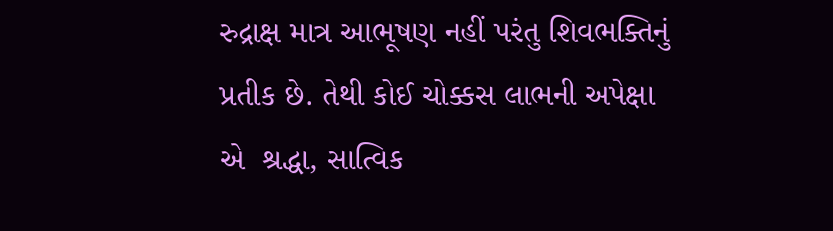રુદ્રાક્ષ માત્ર આભૂષણ નહીં પરંતુ શિવભક્તિનું પ્રતીક છે. તેથી કોઈ ચોક્કસ લાભની અપેક્ષા એ  શ્રદ્ધા, સાત્વિક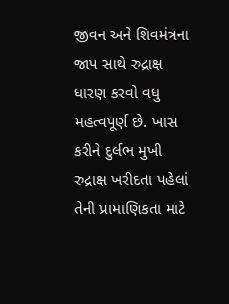જીવન અને શિવમંત્રના જાપ સાથે રુદ્રાક્ષ ધારણ કરવો વધુ મહત્વપૂર્ણ છે. ખાસ કરીને દુર્લભ મુખી રુદ્રાક્ષ ખરીદતા પહેલાં તેની પ્રામાણિકતા માટે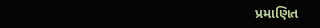પ્રમાણિત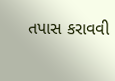તપાસ કરાવવી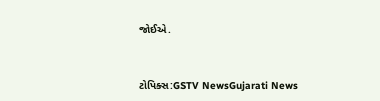જોઈએ.



ટોપિક્સ:GSTV NewsGujarati News